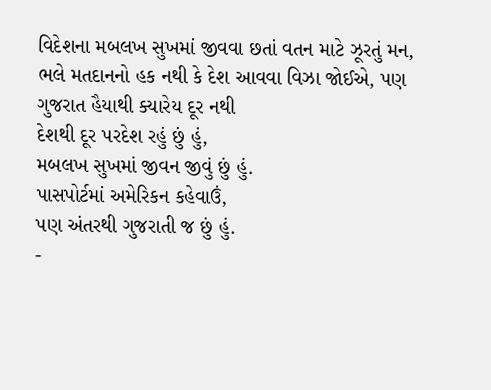વિદેશના મબલખ સુખમાં જીવવા છતાં વતન માટે ઝૂરતું મન, ભલે મતદાનનો હક નથી કે દેશ આવવા વિઝા જોઈએ, પણ ગુજરાત હૈયાથી ક્યારેય દૂર નથી
દેશથી દૂર પરદેશ રહું છું હું,
મબલખ સુખમાં જીવન જીવું છું હું.
પાસપોર્ટમાં અમેરિકન કહેવાઉં,
પણ અંતરથી ગુજરાતી જ છું હું.
-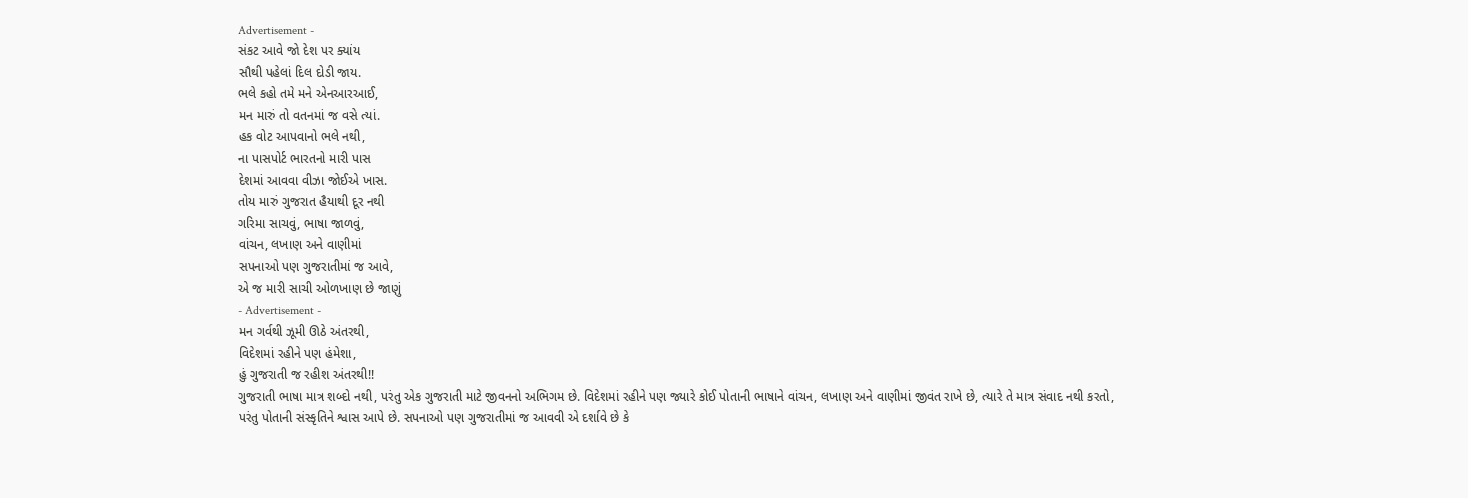Advertisement -
સંકટ આવે જો દેશ પર ક્યાંય
સૌથી પહેલાં દિલ દોડી જાય.
ભલે કહો તમે મને એનઆરઆઈ,
મન મારું તો વતનમાં જ વસે ત્યાં.
હક વોટ આપવાનો ભલે નથી,
ના પાસપોર્ટ ભારતનો મારી પાસ
દેશમાં આવવા વીઝા જોઈએ ખાસ.
તોય મારું ગુજરાત હૈયાથી દૂર નથી
ગરિમા સાચવું, ભાષા જાળવું,
વાંચન, લખાણ અને વાણીમાં
સપનાઓ પણ ગુજરાતીમાં જ આવે,
એ જ મારી સાચી ઓળખાણ છે જાણું
- Advertisement -
મન ગર્વથી ઝૂમી ઊઠે અંતરથી,
વિદેશમાં રહીને પણ હંમેશા,
હું ગુજરાતી જ રહીશ અંતરથી!!
ગુજરાતી ભાષા માત્ર શબ્દો નથી, પરંતુ એક ગુજરાતી માટે જીવનનો અભિગમ છે. વિદેશમાં રહીને પણ જ્યારે કોઈ પોતાની ભાષાને વાંચન, લખાણ અને વાણીમાં જીવંત રાખે છે, ત્યારે તે માત્ર સંવાદ નથી કરતો, પરંતુ પોતાની સંસ્કૃતિને શ્વાસ આપે છે. સપનાઓ પણ ગુજરાતીમાં જ આવવી એ દર્શાવે છે કે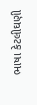ભાષા કેટલીઘણી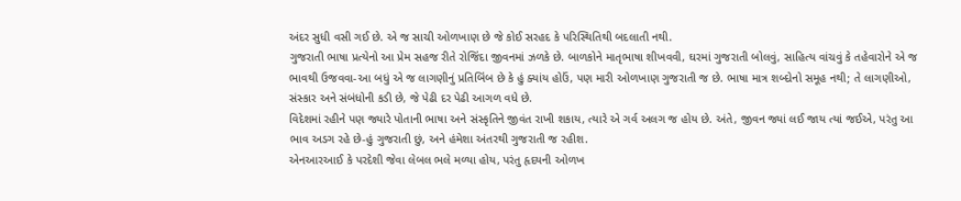અંદર સુધી વસી ગઈ છે. એ જ સાચી ઓળખાણ છે જે કોઈ સરહદ કે પરિસ્થિતિથી બદલાતી નથી.
ગુજરાતી ભાષા પ્રત્યેનો આ પ્રેમ સહજ રીતે રોજિંદા જીવનમાં ઝળકે છે. બાળકોને માતૃભાષા શીખવવી, ઘરમાં ગુજરાતી બોલવું, સાહિત્ય વાંચવું કે તહેવારોને એ જ ભાવથી ઉજવવા-આ બધું એ જ લાગણીનું પ્રતિબિંબ છે કે હું ક્યાંય હોઉં, પણ મારી ઓળખાણ ગુજરાતી જ છે. ભાષા માત્ર શબ્દોનો સમૂહ નથી; તે લાગણીઓ, સંસ્કાર અને સંબંધોની કડી છે, જે પેઢી દર પેઢી આગળ વધે છે.
વિદેશમાં રહીને પણ જ્યારે પોતાની ભાષા અને સંસ્કૃતિને જીવંત રાખી શકાય, ત્યારે એ ગર્વ અલગ જ હોય છે. અંતે, જીવન જ્યાં લઈ જાય ત્યાં જઈએ, પરંતુ આ ભાવ અડગ રહે છે-હું ગુજરાતી છું, અને હંમેશા અંતરથી ગુજરાતી જ રહીશ.
એનઆરઆઈ કે પરદેશી જેવા લેબલ ભલે મળ્યા હોય, પરંતુ હૃદયની ઓળખ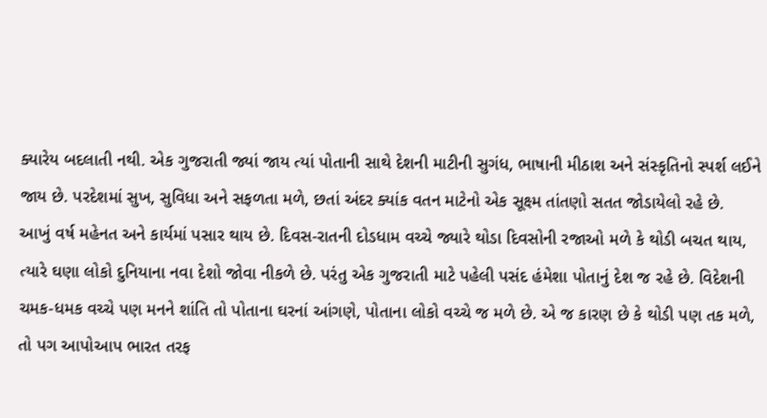ક્યારેય બદલાતી નથી. એક ગુજરાતી જ્યાં જાય ત્યાં પોતાની સાથે દેશની માટીની સુગંધ, ભાષાની મીઠાશ અને સંસ્કૃતિનો સ્પર્શ લઈને જાય છે. પરદેશમાં સુખ, સુવિધા અને સફળતા મળે, છતાં અંદર ક્યાંક વતન માટેનો એક સૂક્ષ્મ તાંતણો સતત જોડાયેલો રહે છે.
આખું વર્ષ મહેનત અને કાર્યમાં પસાર થાય છે. દિવસ-રાતની દોડધામ વચ્ચે જ્યારે થોડા દિવસોની રજાઓ મળે કે થોડી બચત થાય, ત્યારે ઘણા લોકો દુનિયાના નવા દેશો જોવા નીકળે છે. પરંતુ એક ગુજરાતી માટે પહેલી પસંદ હંમેશા પોતાનું દેશ જ રહે છે. વિદેશની ચમક-ધમક વચ્ચે પણ મનને શાંતિ તો પોતાના ઘરનાં આંગણે, પોતાના લોકો વચ્ચે જ મળે છે. એ જ કારણ છે કે થોડી પણ તક મળે, તો પગ આપોઆપ ભારત તરફ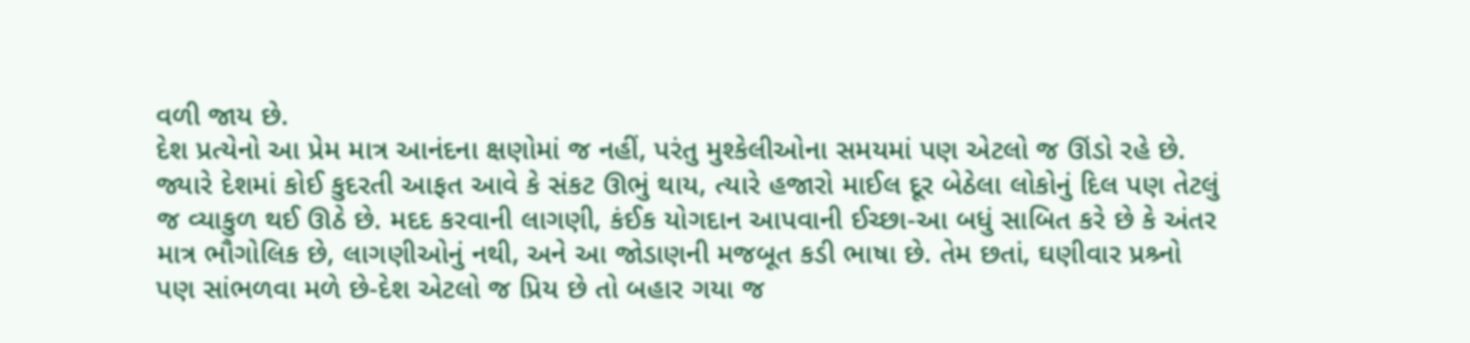વળી જાય છે.
દેશ પ્રત્યેનો આ પ્રેમ માત્ર આનંદના ક્ષણોમાં જ નહીં, પરંતુ મુશ્કેલીઓના સમયમાં પણ એટલો જ ઊંડો રહે છે. જ્યારે દેશમાં કોઈ કુદરતી આફત આવે કે સંકટ ઊભું થાય, ત્યારે હજારો માઈલ દૂર બેઠેલા લોકોનું દિલ પણ તેટલું જ વ્યાકુળ થઈ ઊઠે છે. મદદ કરવાની લાગણી, કંઈક યોગદાન આપવાની ઈચ્છા-આ બધું સાબિત કરે છે કે અંતર માત્ર ભૌગોલિક છે, લાગણીઓનું નથી, અને આ જોડાણની મજબૂત કડી ભાષા છે. તેમ છતાં, ઘણીવાર પ્રશ્ર્નો પણ સાંભળવા મળે છે-દેશ એટલો જ પ્રિય છે તો બહાર ગયા જ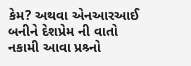કેમ? અથવા એનઆરઆઈ બનીને દેશપ્રેમ ની વાતો નકામી આવા પ્રશ્ર્નો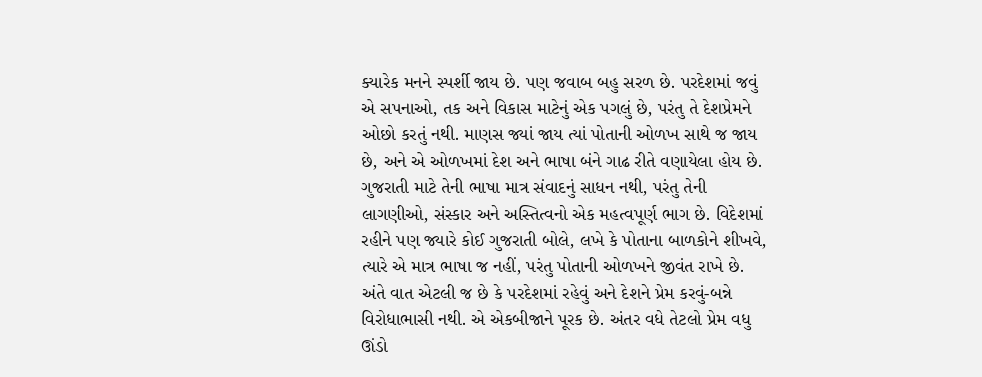ક્યારેક મનને સ્પર્શી જાય છે. પણ જવાબ બહુ સરળ છે. પરદેશમાં જવું એ સપનાઓ, તક અને વિકાસ માટેનું એક પગલું છે, પરંતુ તે દેશપ્રેમને ઓછો કરતું નથી. માણસ જ્યાં જાય ત્યાં પોતાની ઓળખ સાથે જ જાય છે, અને એ ઓળખમાં દેશ અને ભાષા બંને ગાઢ રીતે વણાયેલા હોય છે.
ગુજરાતી માટે તેની ભાષા માત્ર સંવાદનું સાધન નથી, પરંતુ તેની લાગણીઓ, સંસ્કાર અને અસ્તિત્વનો એક મહત્વપૂર્ણ ભાગ છે. વિદેશમાં રહીને પણ જ્યારે કોઈ ગુજરાતી બોલે, લખે કે પોતાના બાળકોને શીખવે, ત્યારે એ માત્ર ભાષા જ નહીં, પરંતુ પોતાની ઓળખને જીવંત રાખે છે.
અંતે વાત એટલી જ છે કે પરદેશમાં રહેવું અને દેશને પ્રેમ કરવું-બન્ને વિરોધાભાસી નથી. એ એકબીજાને પૂરક છે. અંતર વધે તેટલો પ્રેમ વધુ ઊંડો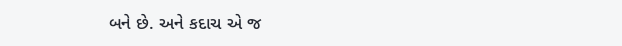બને છે. અને કદાચ એ જ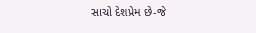સાચો દેશપ્રેમ છે-જે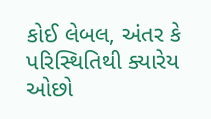કોઈ લેબલ, અંતર કે પરિસ્થિતિથી ક્યારેય ઓછો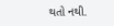થતો નથી.